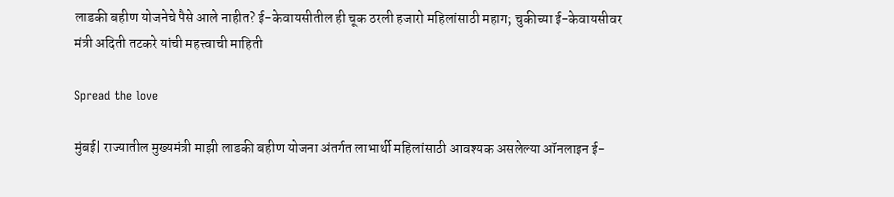लाडकी बहीण योजनेचे पैसे आले नाहीत? ई-केवायसीतील ही चूक ठरली हजारो महिलांसाठी महाग; चुकीच्या ई-केवायसीवर मंत्री अदिती तटकरे यांची महत्त्वाची माहिती

Spread the love

मुंबई| राज्यातील मुख्यमंत्री माझी लाडकी बहीण योजना अंतर्गत लाभार्थी महिलांसाठी आवश्यक असलेल्या ऑनलाइन ई-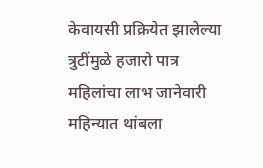केवायसी प्रक्रियेत झालेल्या त्रुटींमुळे हजारो पात्र महिलांचा लाभ जानेवारी महिन्यात थांबला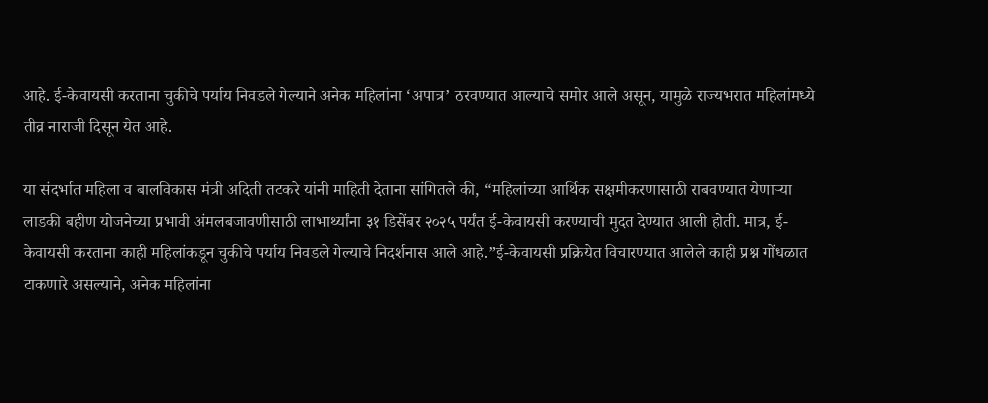आहे. ई-केवायसी करताना चुकीचे पर्याय निवडले गेल्याने अनेक महिलांना ‘अपात्र’ ठरवण्यात आल्याचे समोर आले असून, यामुळे राज्यभरात महिलांमध्ये तीव्र नाराजी दिसून येत आहे.

या संदर्भात महिला व बालविकास मंत्री अदिती तटकरे यांनी माहिती देताना सांगितले की, “महिलांच्या आर्थिक सक्षमीकरणासाठी राबवण्यात येणाऱ्या लाडकी बहीण योजनेच्या प्रभावी अंमलबजावणीसाठी लाभार्थ्यांना ३१ डिसेंबर २०२५ पर्यंत ई-केवायसी करण्याची मुदत देण्यात आली होती. मात्र, ई-केवायसी करताना काही महिलांकडून चुकीचे पर्याय निवडले गेल्याचे निदर्शनास आले आहे.”ई-केवायसी प्रक्रियेत विचारण्यात आलेले काही प्रश्न गोंधळात टाकणारे असल्याने, अनेक महिलांना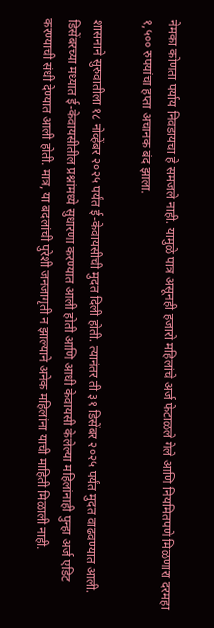नेमका कोणता पर्याय निवडायचा हे समजले नाही. यामुळे पात्र असूनही हजारो महिलांचे अर्ज फेटाळले गेले आणि नियमितपणे मिळणारा दरमहा १,५०० रुपयांचा हप्ता अचानक बंद झाला.

शासनाने सुरुवातीला १८ नोव्हेंबर २०२५ पर्यंत ई-केवायसीची मुदत दिली होती. त्यानंतर ती ३१ डिसेंबर २०२५ पर्यंत मुदत वाढवण्यात आली. डिसेंबरच्या मध्यात ई-केवायसीतील प्रश्नांमध्ये सुधारणा करण्यात आली होती आणि आधी केवायसी केलेल्या महिलांनाही पुन्हा अर्ज एडिट करण्याची संधी देण्यात आली होती. मात्र, या बदलांची पुरेशी जनजागृती न झाल्याने अनेक महिलांना याची माहिती मिळाली नाही.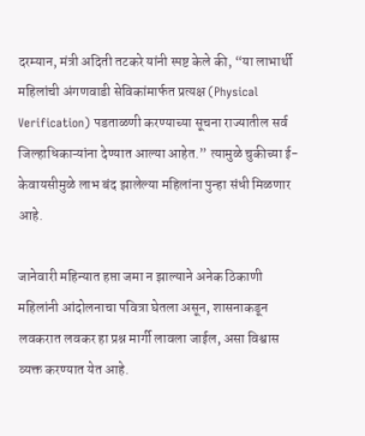दरम्यान, मंत्री अदिती तटकरे यांनी स्पष्ट केले की, “या लाभार्थी महिलांची अंगणवाडी सेविकांमार्फत प्रत्यक्ष (Physical Verification) पडताळणी करण्याच्या सूचना राज्यातील सर्व जिल्हाधिकाऱ्यांना देण्यात आल्या आहेत.” त्यामुळे चुकीच्या ई-केवायसीमुळे लाभ बंद झालेल्या महिलांना पुन्हा संधी मिळणार आहे.

जानेवारी महिन्यात हप्ता जमा न झाल्याने अनेक ठिकाणी महिलांनी आंदोलनाचा पवित्रा घेतला असून, शासनाकडून लवकरात लवकर हा प्रश्न मार्गी लावला जाईल, असा विश्वास व्यक्त करण्यात येत आहे.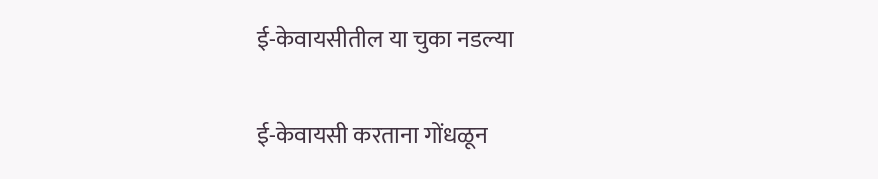ई-केवायसीतील या चुका नडल्या

ई-केवायसी करताना गोंधळून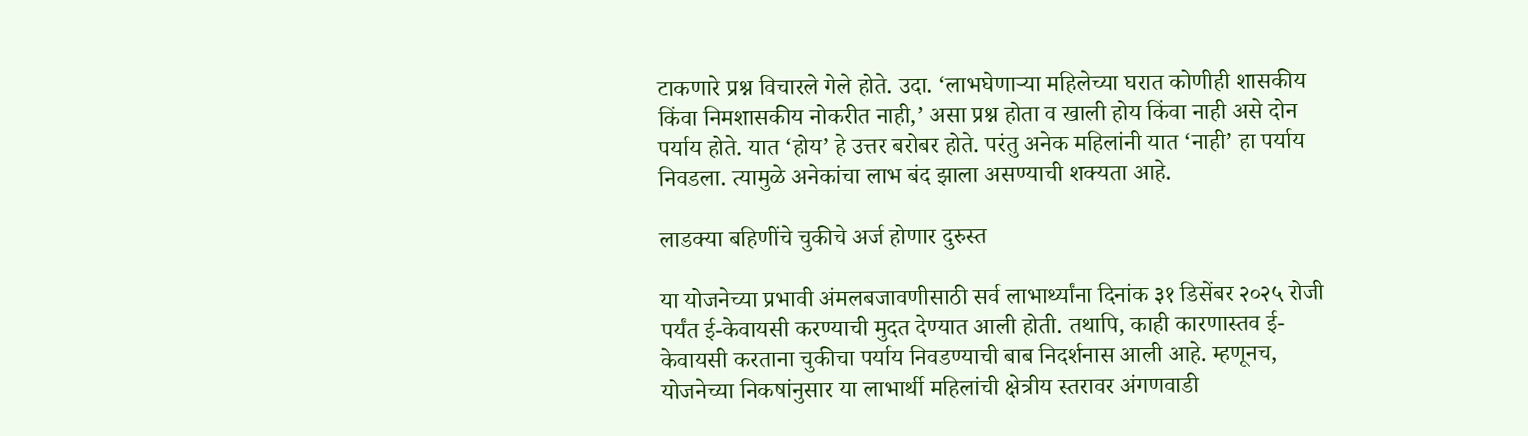टाकणारे प्रश्न विचारले गेले होते. उदा. ‘लाभघेणाऱ्या महिलेच्या घरात कोणीही शासकीय किंवा निमशासकीय नोकरीत नाही,’ असा प्रश्न होता व खाली होय किंवा नाही असे दोन पर्याय होते. यात ‘होय’ हे उत्तर बरोबर होते. परंतु अनेक महिलांनी यात ‘नाही’ हा पर्याय निवडला. त्यामुळे अनेकांचा लाभ बंद झाला असण्याची शक्यता आहे.

लाडक्या बहिणींचे चुकीचे अर्ज होणार दुरुस्त

या योजनेच्या प्रभावी अंमलबजावणीसाठी सर्व लाभार्थ्यांना दिनांक ३१ डिसेंबर २०२५ रोजी पर्यंत ई-केवायसी करण्याची मुदत देण्यात आली होती. तथापि, काही कारणास्तव ई-केवायसी करताना चुकीचा पर्याय निवडण्याची बाब निदर्शनास आली आहे. म्हणूनच, योजनेच्या निकषांनुसार या लाभार्थी महिलांची क्षेत्रीय स्तरावर अंगणवाडी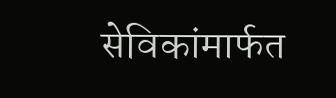सेविकांमार्फत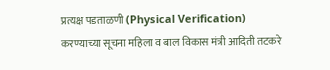प्रत्यक्ष पडताळणी (Physical Verification) करण्याच्या सूचना महिला व बाल विकास मंत्री आदिती तटकरे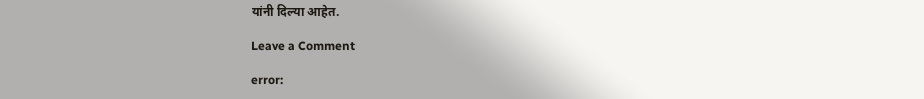यांनी दिल्या आहेत.

Leave a Comment

error: